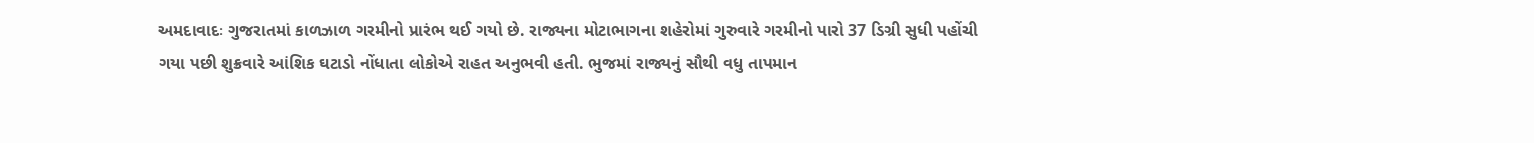અમદાવાદઃ ગુજરાતમાં કાળઝાળ ગરમીનો પ્રારંભ થઈ ગયો છે. રાજ્યના મોટાભાગના શહેરોમાં ગુરુવારે ગરમીનો પારો 37 ડિગ્રી સુધી પહોંચી ગયા પછી શુક્રવારે આંશિક ઘટાડો નોંધાતા લોકોએ રાહત અનુભવી હતી. ભુજમાં રાજ્યનું સૌથી વધુ તાપમાન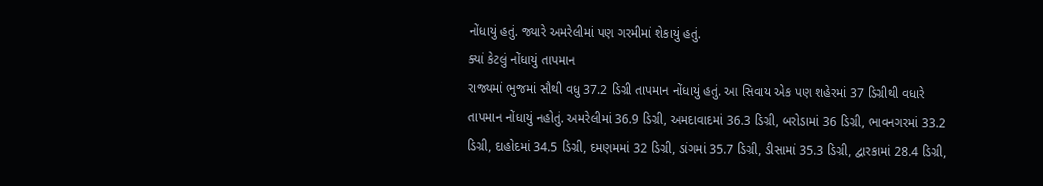નોંધાયું હતું. જ્યારે અમરેલીમાં પણ ગરમીમાં શેકાયું હતું.
ક્યાં કેટલું નોંધાયું તાપમાન
રાજ્યમાં ભુજમાં સૌથી વધુ 37.2 ડિગ્રી તાપમાન નોંધાયું હતું. આ સિવાય એક પણ શહેરમાં 37 ડિગ્રીથી વધારે તાપમાન નોંધાયું નહોતું. અમરેલીમાં 36.9 ડિગ્રી, અમદાવાદમાં 36.3 ડિગ્રી, બરોડામાં 36 ડિગ્રી, ભાવનગરમાં 33.2 ડિગ્રી, દાહોદમાં 34.5 ડિગ્રી, દમણમમાં 32 ડિગ્રી, ડાંગમાં 35.7 ડિગ્રી, ડીસામાં 35.3 ડિગ્રી, દ્વારકામાં 28.4 ડિગ્રી,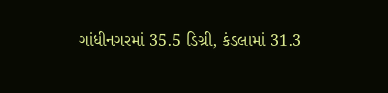ગાંધીનગરમાં 35.5 ડિગ્રી, કંડલામાં 31.3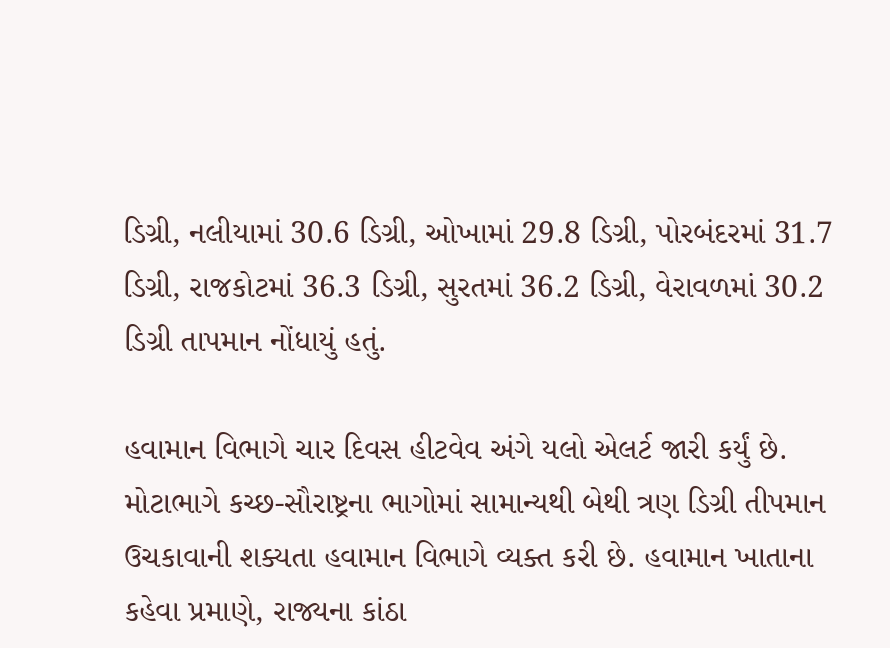ડિગ્રી, નલીયામાં 30.6 ડિગ્રી, ઓખામાં 29.8 ડિગ્રી, પોરબંદરમાં 31.7 ડિગ્રી, રાજકોટમાં 36.3 ડિગ્રી, સુરતમાં 36.2 ડિગ્રી, વેરાવળમાં 30.2 ડિગ્રી તાપમાન નોંધાયું હતું.

હવામાન વિભાગે ચાર દિવસ હીટવેવ અંગે યલો એલર્ટ જારી કર્યું છે. મોટાભાગે કચ્છ-સૌરાષ્ટ્રના ભાગોમાં સામાન્યથી બેથી ત્રણ ડિગ્રી તીપમાન ઉચકાવાની શક્યતા હવામાન વિભાગે વ્યક્ત કરી છે. હવામાન ખાતાના કહેવા પ્રમાણે, રાજ્યના કાંઠા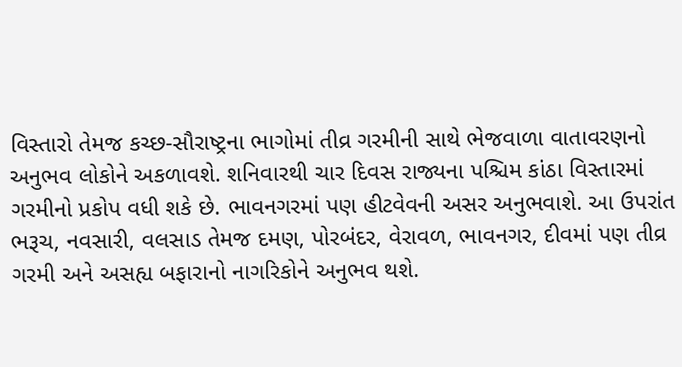વિસ્તારો તેમજ કચ્છ-સૌરાષ્ટ્રના ભાગોમાં તીવ્ર ગરમીની સાથે ભેજવાળા વાતાવરણનો અનુભવ લોકોને અકળાવશે. શનિવારથી ચાર દિવસ રાજ્યના પશ્ચિમ કાંઠા વિસ્તારમાં ગરમીનો પ્રકોપ વધી શકે છે. ભાવનગરમાં પણ હીટવેવની અસર અનુભવાશે. આ ઉપરાંત ભરૂચ, નવસારી, વલસાડ તેમજ દમણ, પોરબંદર, વેરાવળ, ભાવનગર, દીવમાં પણ તીવ્ર ગરમી અને અસહ્ય બફારાનો નાગરિકોને અનુભવ થશે.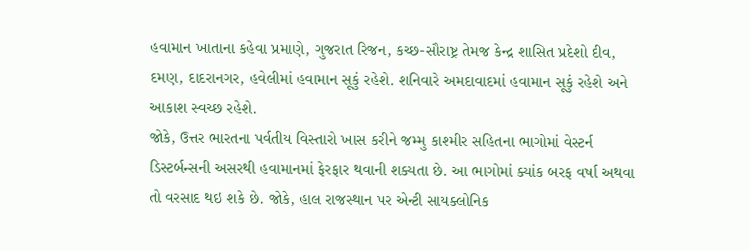હવામાન ખાતાના કહેવા પ્રમાણે, ગુજરાત રિજન, કચ્છ-સૌરાષ્ટ્ર તેમજ કેન્દ્ર શાસિત પ્રદેશો દીવ, દમણ, દાદરાનગર, હવેલીમાં હવામાન સૂકું રહેશે. શનિવારે અમદાવાદમાં હવામાન સૂકું રહેશે અને આકાશ સ્વચ્છ રહેશે.
જોકે, ઉત્તર ભારતના પર્વતીય વિસ્તારો ખાસ કરીને જમ્મુ કાશ્મીર સહિતના ભાગોમાં વેસ્ટર્ન ડિસ્ટર્બન્સની અસરથી હવામાનમાં ફેરફાર થવાની શક્યતા છે. આ ભાગોમાં ક્યાંક બરફ વર્ષા અથવા તો વરસાદ થઇ શકે છે. જોકે, હાલ રાજસ્થાન પર એન્ટી સાયક્લોનિક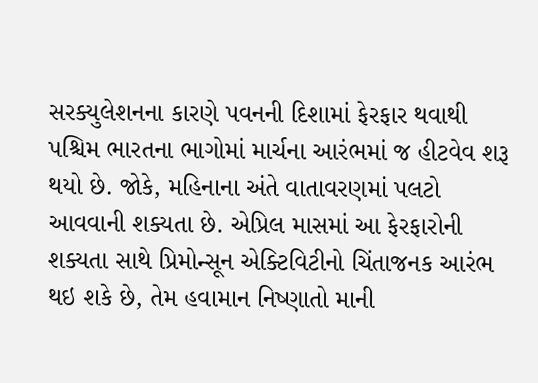સરક્યુલેશનના કારણે પવનની દિશામાં ફેરફાર થવાથી પશ્ચિમ ભારતના ભાગોમાં માર્ચના આરંભમાં જ હીટવેવ શરૂ થયો છે. જોકે, મહિનાના અંતે વાતાવરણમાં પલટો આવવાની શક્યતા છે. એપ્રિલ માસમાં આ ફેરફારોની શક્યતા સાથે પ્રિમોન્સૂન એક્ટિવિટીનો ચિંતાજનક આરંભ થઇ શકે છે, તેમ હવામાન નિષ્ણાતો માની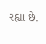રહ્યા છે.